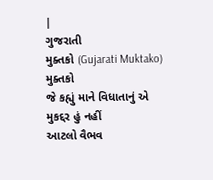|
ગુજરાતી
મુક્તકો (Gujarati Muktako)
મુક્તકો
જે કહ્યું માને વિધાતાનું એ
મુકદ્દર હું નહીં
આટલો વૈભવ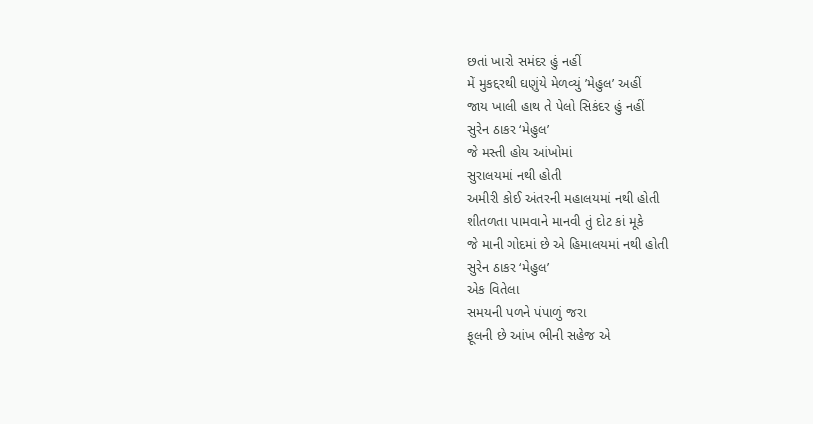છતાં ખારો સમંદર હું નહીં
મેં મુકદ્દરથી ઘણુંયે મેળવ્યું ’મેહુલ’ અહીં
જાય ખાલી હાથ તે પેલો સિકંદર હું નહીં
સુરેન ઠાકર ‘મેહુલ’
જે મસ્તી હોય આંખોમાં
સુરાલયમાં નથી હોતી
અમીરી કોઈ અંતરની મહાલયમાં નથી હોતી
શીતળતા પામવાને માનવી તું દોટ કાં મૂકે
જે માની ગોદમાં છે એ હિમાલયમાં નથી હોતી
સુરેન ઠાકર ‘મેહુલ’
એક વિતેલા
સમયની પળને પંપાળું જરા
ફૂલની છે આંખ ભીની સહેજ એ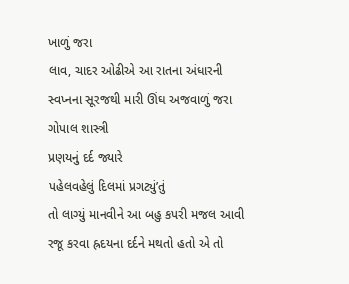ખાળું જરા
લાવ, ચાદર ઓઢીએ આ રાતના અંધારની
સ્વપ્નના સૂરજથી મારી ઊંઘ અજવાળું જરા
ગોપાલ શાસ્ત્રી
પ્રણયનું દર્દ જ્યારે
પહેલવહેલું દિલમાં પ્રગટ્યું’તું
તો લાગ્યું માનવીને આ બહુ કપરી મજલ આવી
રજૂ કરવા હ્રદયના દર્દને મથતો હતો એ તો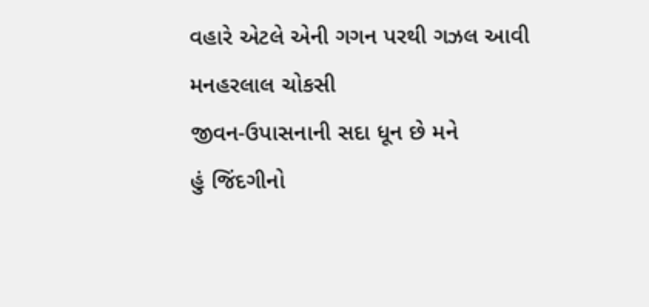વહારે એટલે એની ગગન પરથી ગઝલ આવી
મનહરલાલ ચોકસી
જીવન-ઉપાસનાની સદા ધૂન છે મને
હું જિંદગીનો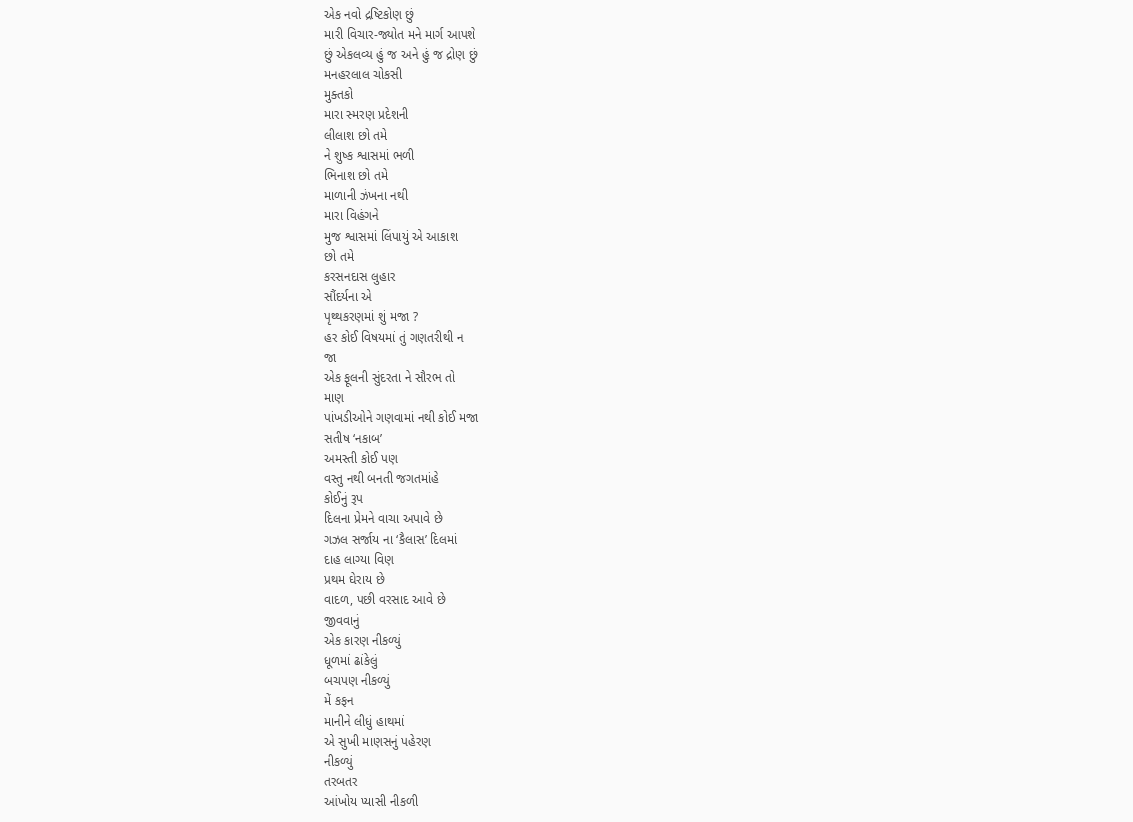એક નવો દ્રષ્ટિકોણ છું
મારી વિચાર-જ્યોત મને માર્ગ આપશે
છું એકલવ્ય હું જ અને હું જ દ્રોણ છું
મનહરલાલ ચોકસી
મુક્તકો
મારા સ્મરણ પ્રદેશની
લીલાશ છો તમે
ને શુષ્ક શ્વાસમાં ભળી
ભિનાશ છો તમે
માળાની ઝંખના નથી
મારા વિહંગને
મુજ શ્વાસમાં લિંપાયું એ આકાશ
છો તમે
કરસનદાસ લુહાર
સૌંદર્યના એ
પૃથ્થકરણમાં શું મજા ?
હર કોઈ વિષયમાં તું ગણતરીથી ન
જા
એક ફૂલની સુંદરતા ને સૌરભ તો
માણ
પાંખડીઓને ગણવામાં નથી કોઈ મજા
સતીષ ‘નકાબ’
અમસ્તી કોઈ પણ
વસ્તુ નથી બનતી જગતમાંહે
કોઈનું રૂપ
દિલના પ્રેમને વાચા અપાવે છે
ગઝલ સર્જાય ના ‘કૈલાસ’ દિલમાં
દાહ લાગ્યા વિણ
પ્રથમ ઘેરાય છે
વાદળ, પછી વરસાદ આવે છે
જીવવાનું
એક કારણ નીકળ્યું
ધૂળમાં ઢાંકેલું
બચપણ નીકળ્યું
મેં કફન
માનીને લીધું હાથમાં
એ સુખી માણસનું પહેરણ
નીકળ્યું
તરબતર
આંખોય પ્યાસી નીકળી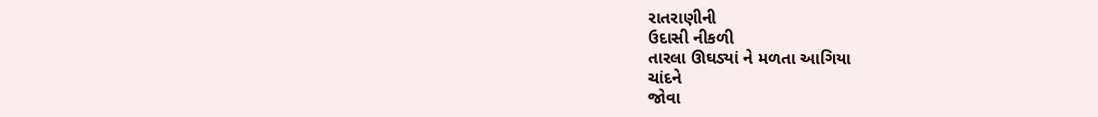રાતરાણીની
ઉદાસી નીકળી
તારલા ઊઘડ્યાં ને મળતા આગિયા
ચાંદને
જોવા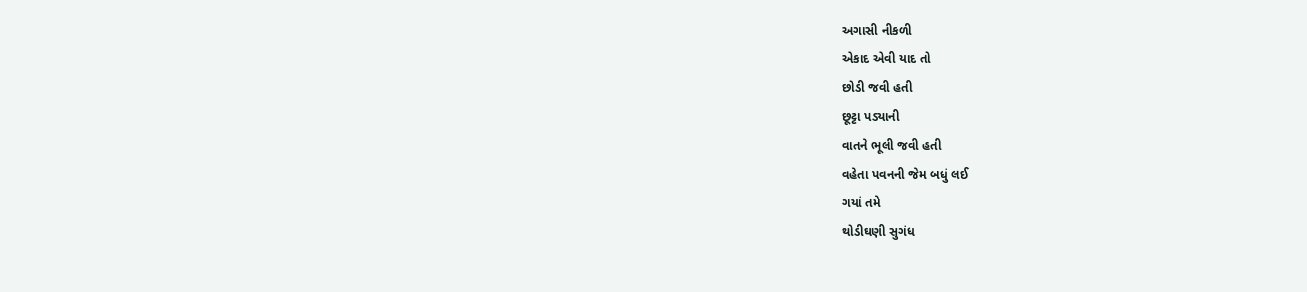અગાસી નીકળી
એકાદ એવી યાદ તો
છોડી જવી હતી
છૂટ્ટા પડ્યાની
વાતને ભૂલી જવી હતી
વહેતા પવનની જેમ બધું લઈ
ગયાં તમે
થોડીઘણી સુગંધ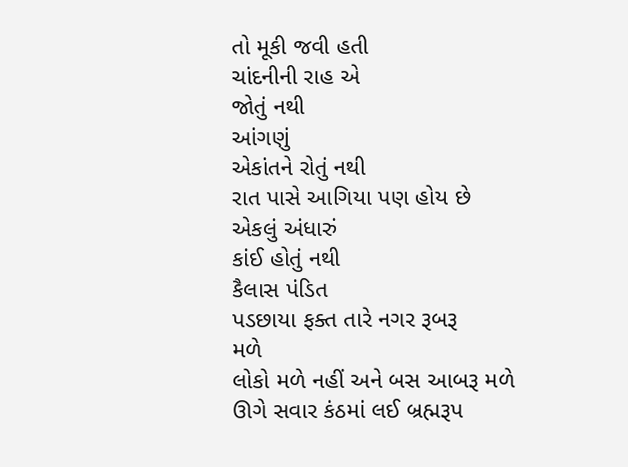તો મૂકી જવી હતી
ચાંદનીની રાહ એ
જોતું નથી
આંગણું
એકાંતને રોતું નથી
રાત પાસે આગિયા પણ હોય છે
એકલું અંધારું
કાંઈ હોતું નથી
કૈલાસ પંડિત
પડછાયા ફક્ત તારે નગર રૂબરૂ
મળે
લોકો મળે નહીં અને બસ આબરૂ મળે
ઊગે સવાર કંઠમાં લઈ બ્રહ્મરૂપ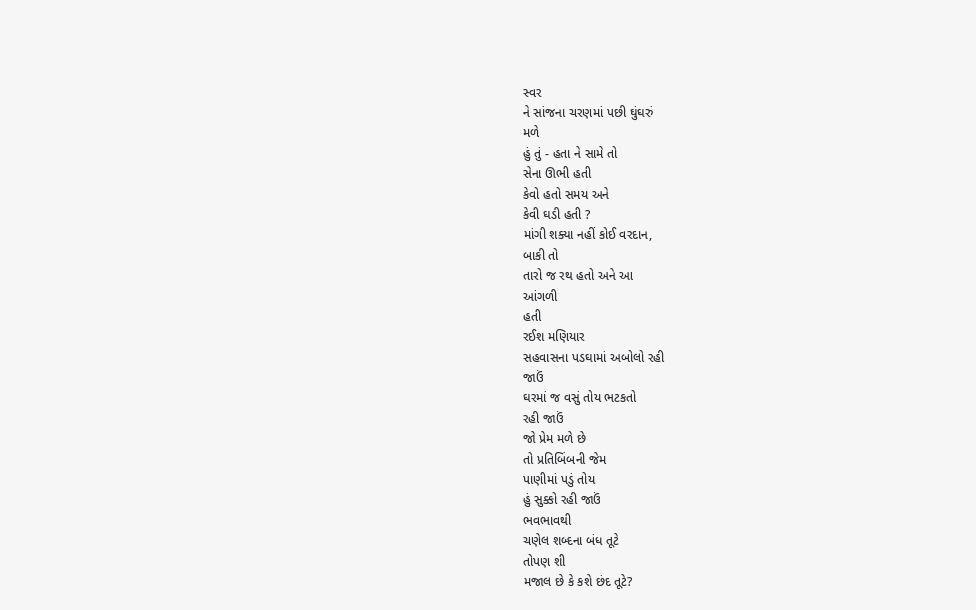સ્વર
ને સાંજના ચરણમાં પછી ઘુંઘરું
મળે
હું તું - હતા ને સામે તો
સેના ઊભી હતી
કેવો હતો સમય અને
કેવી ઘડી હતી ?
માંગી શક્યા નહીં કોઈ વરદાન,
બાકી તો
તારો જ રથ હતો અને આ
આંગળી
હતી
રઈશ મણિયાર
સહવાસના પડઘામાં અબોલો રહી
જાઉં
ઘરમાં જ વસું તોય ભટકતો
રહી જાઉં
જો પ્રેમ મળે છે
તો પ્રતિબિંબની જેમ
પાણીમાં પડું તોય
હું સુક્કો રહી જાઉં
ભવભાવથી
ચણેલ શબ્દના બંધ તૂટે
તોપણ શી
મજાલ છે કે કશે છંદ તૂટે?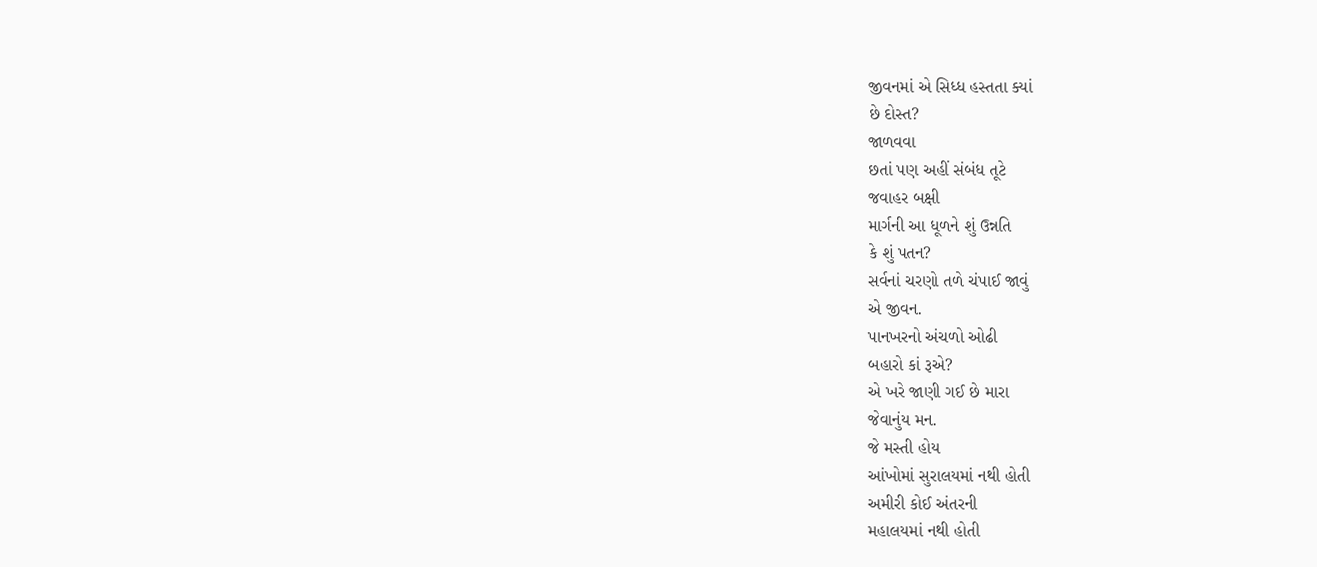જીવનમાં એ સિધ્ધ હસ્તતા ક્યાં
છે દોસ્ત?
જાળવવા
છતાં પણ અહીં સંબંધ તૂટે
જવાહર બક્ષી
માર્ગની આ ધૂળને શું ઉન્નતિ
કે શું પતન?
સર્વનાં ચરણો તળે ચંપાઈ જાવું
એ જીવન.
પાનખરનો અંચળો ઓઢી
બહારો કાં રૂએ?
એ ખરે જાણી ગઈ છે મારા
જેવાનુંય મન.
જે મસ્તી હોય
આંખોમાં સુરાલયમાં નથી હોતી
અમીરી કોઈ અંતરની
મહાલયમાં નથી હોતી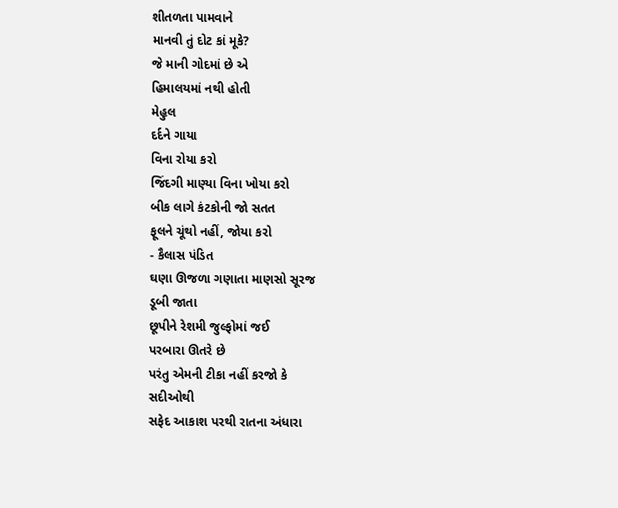શીતળતા પામવાને
માનવી તું દોટ કાં મૂકે?
જે માની ગોદમાં છે એ
હિમાલયમાં નથી હોતી
મેહુલ
દર્દને ગાયા
વિના રોયા કરો
જિંદગી માણ્યા વિના ખોયા કરો
બીક લાગે કંટકોની જો સતત
ફૂલને ચૂંથો નહીં, જોયા કરો
- કૈલાસ પંડિત
ઘણા ઊજળા ગણાતા માણસો સૂરજ
ડૂબી જાતા
છૂપીને રેશમી જુલ્ફોમાં જઈ
પરબારા ઊતરે છે
પરંતુ એમની ટીકા નહીં કરજો કે
સદીઓથી
સફેદ આકાશ પરથી રાતના અંધારા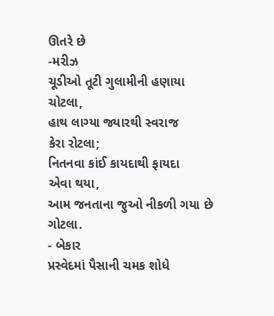ઊતરે છે
-મરીઝ
ચૂડીઓ તૂટી ગુલામીની હણાયા
ચોટલા,
હાથ લાગ્યા જ્યારથી સ્વરાજ
કેરા રોટલા;
નિતનવા કાંઈ કાયદાથી ફાયદા
એવા થયા,
આમ જનતાના જુઓ નીકળી ગયા છે
ગોટલા.
- બેકાર
પ્રસ્વેદમાં પૈસાની ચમક શોધે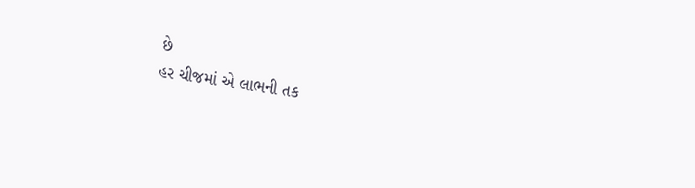છે
હર ચીજમાં એ લાભની તક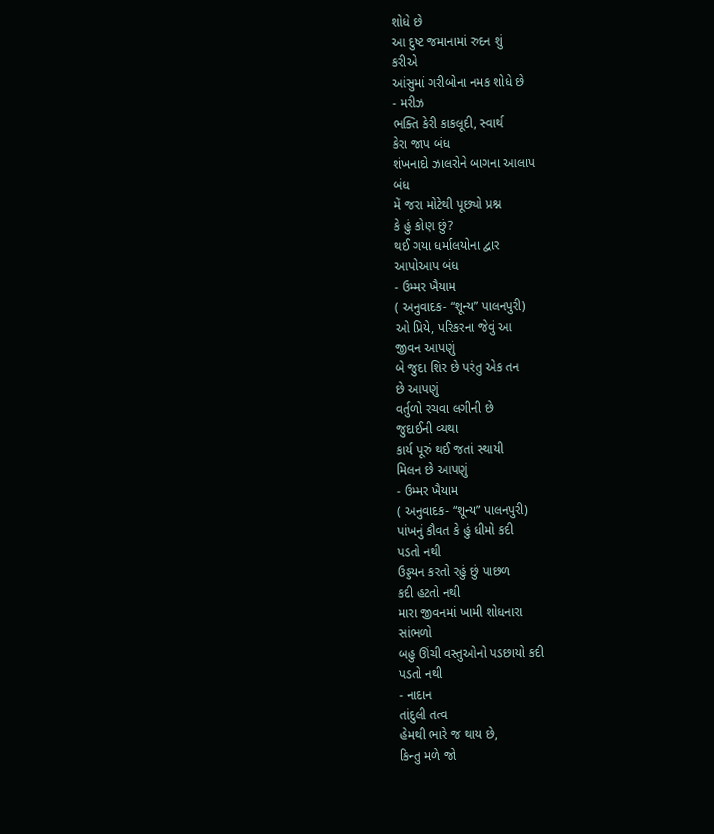શોધે છે
આ દુષ્ટ જમાનામાં રુદન શું
કરીએ
આંસુમાં ગરીબોના નમક શોધે છે
- મરીઝ
ભક્તિ કેરી કાકલૂદી, સ્વાર્થ
કેરા જાપ બંધ
શંખનાદો ઝાલરોને બાગના આલાપ
બંધ
મેં જરા મોટેથી પૂછ્યો પ્રશ્ન
કે હું કોણ છું?
થઈ ગયા ધર્માલયોના દ્વાર
આપોઆપ બંધ
- ઉમ્મર ખૈયામ
( અનુવાદક- “શૂન્ય” પાલનપુરી)
ઓ પ્રિયે, પરિકરના જેવું આ
જીવન આપણું
બે જુદા શિર છે પરંતુ એક તન
છે આપણું
વર્તુળો રચવા લગીની છે
જુદાઈની વ્યથા
કાર્ય પૂરું થઈ જતાં સ્થાયી
મિલન છે આપણું
- ઉમ્મર ખૈયામ
( અનુવાદક- “શૂન્ય” પાલનપુરી)
પાંખનું કૌવત કે હું ધીમો કદી
પડતો નથી
ઉડ્ડયન કરતો રહું છું પાછળ
કદી હટતો નથી
મારા જીવનમાં ખામી શોધનારા
સાંભળો
બહુ ઊંચી વસ્તુઓનો પડછાયો કદી
પડતો નથી
- નાદાન
તાંદુલી તત્વ
હેમથી ભારે જ થાય છે,
કિન્તુ મળે જો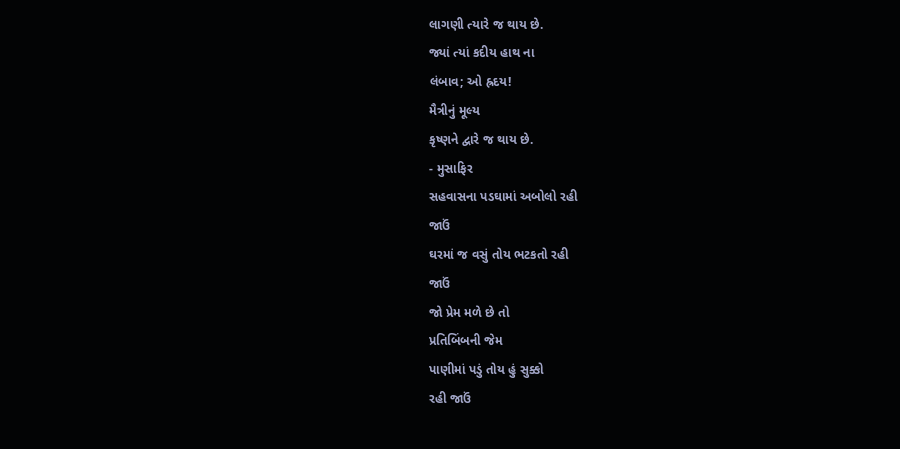લાગણી ત્યારે જ થાય છે.
જ્યાં ત્યાં કદીય હાથ ના
લંબાવ; ઓ હ્રદય!
મૈત્રીનું મૂલ્ય
કૃષ્ણને દ્વારે જ થાય છે.
- મુસાફિર
સહવાસના પડઘામાં અબોલો રહી
જાઉં
ઘરમાં જ વસું તોય ભટકતો રહી
જાઉં
જો પ્રેમ મળે છે તો
પ્રતિબિંબની જેમ
પાણીમાં પડું તોય હું સુક્કો
રહી જાઉં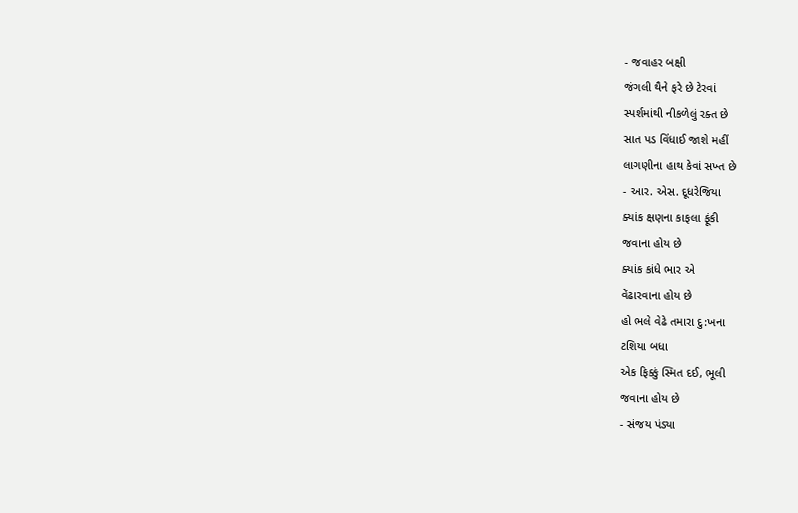- જવાહર બક્ષી
જંગલી થૈને ફરે છે ટેરવાં
સ્પર્શમાંથી નીકળેલું રક્ત છે
સાત પડ વિંધાઈ જાશે મહીં
લાગણીના હાથ કેવાં સખ્ત છે
- આર. એસ. દૂધરેજિયા
ક્યાંક ક્ષણના કાફલા ફૂંકી
જવાના હોય છે
ક્યાંક કાંધે ભાર એ
વેંઢારવાના હોય છે
હો ભલે વેઢે તમારા દુ:ખના
ટશિયા બધા
એક ફિક્કું સ્મિત દઈ, ભૂલી
જવાના હોય છે
- સંજય પંડ્યા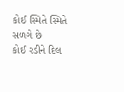કોઈ સ્મિતે સ્મિતે સળગે છે
કોઈ રડીને દિલ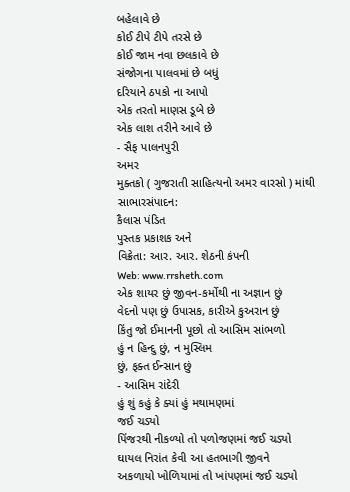બહેલાવે છે
કોઈ ટીપે ટીપે તરસે છે
કોઈ જામ નવા છલકાવે છે
સંજોગના પાલવમાં છે બધું
દરિયાને ઠપકો ના આપો
એક તરતો માણસ ડૂબે છે
એક લાશ તરીને આવે છે
- સૈફ પાલનપુરી
અમર
મુક્તકો ( ગુજરાતી સાહિત્યનો અમર વારસો ) માંથી સાભારસંપાદન:
કૈલાસ પંડિત
પુસ્તક પ્રકાશક અને
વિક્રેતા: આર. આર. શેઠની કંપની
Web: www.rrsheth.com
એક શાયર છું જીવન-કર્મોથી ના અજ્ઞાન છું
વેદનો પણ છું ઉપાસક, કારીએ કુઅરાન છું
કિંતુ જો ઈમાનની પૂછો તો આસિમ સાંભળો
હું ન હિન્દુ છું, ન મુસ્લિમ
છું, ફક્ત ઈન્સાન છું
- આસિમ રાંદેરી
હું શું કહું કે ક્યાં હું મથામણમાં
જઈ ચડ્યો
પિંજરથી નીકળ્યો તો પળોજણમાં જઈ ચડ્યો
ઘાયલ નિરાંત કેવી આ હતભાગી જીવને
અકળાયો ખોળિયામાં તો ખાંપણમાં જઈ ચડ્યો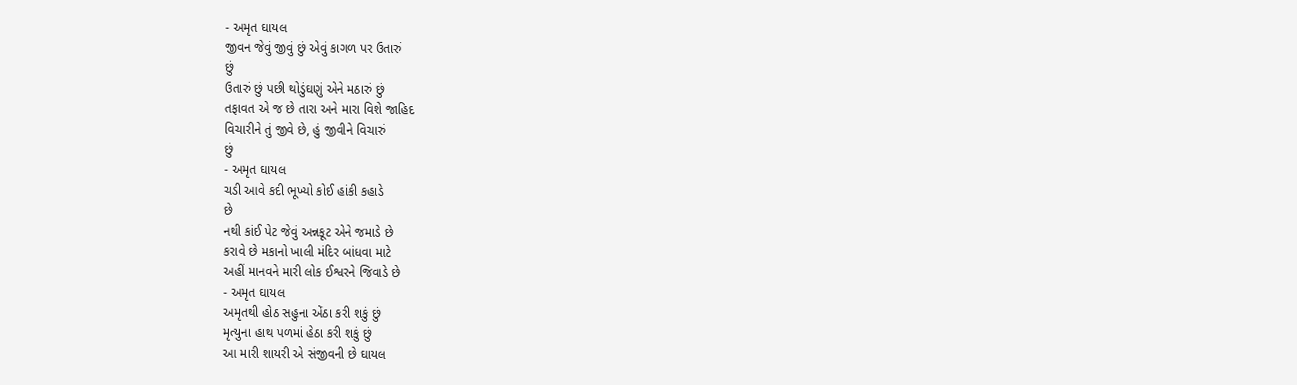- અમૃત ઘાયલ
જીવન જેવું જીવું છું એવું કાગળ પર ઉતારું
છું
ઉતારું છું પછી થોડુંઘણું એને મઠારું છું
તફાવત એ જ છે તારા અને મારા વિશે જાહિદ
વિચારીને તું જીવે છે, હું જીવીને વિચારું
છું
- અમૃત ઘાયલ
ચડી આવે કદી ભૂખ્યો કોઈ હાંકી કહાડે
છે
નથી કાંઈ પેટ જેવું અન્નકૂટ એને જમાડે છે
કરાવે છે મકાનો ખાલી મંદિર બાંધવા માટે
અહીં માનવને મારી લોક ઈશ્વરને જિવાડે છે
- અમૃત ઘાયલ
અમૃતથી હોઠ સહુના એંઠા કરી શકું છું
મૃત્યુના હાથ પળમાં હેઠા કરી શકું છું
આ મારી શાયરી એ સંજીવની છે ઘાયલ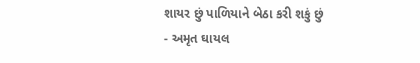શાયર છું પાળિયાને બેઠા કરી શકું છું
- અમૃત ઘાયલ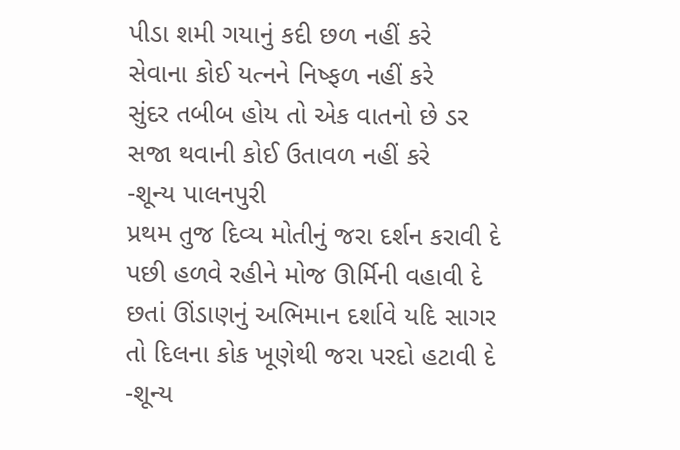પીડા શમી ગયાનું કદી છળ નહીં કરે
સેવાના કોઈ યત્નને નિષ્ફળ નહીં કરે
સુંદર તબીબ હોય તો એક વાતનો છે ડર
સજા થવાની કોઈ ઉતાવળ નહીં કરે
-શૂન્ય પાલનપુરી
પ્રથમ તુજ દિવ્ય મોતીનું જરા દર્શન કરાવી દે
પછી હળવે રહીને મોજ ઊર્મિની વહાવી દે
છતાં ઊંડાણનું અભિમાન દર્શાવે યદિ સાગર
તો દિલના કોક ખૂણેથી જરા પરદો હટાવી દે
-શૂન્ય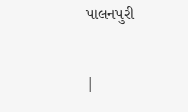પાલનપુરી

|